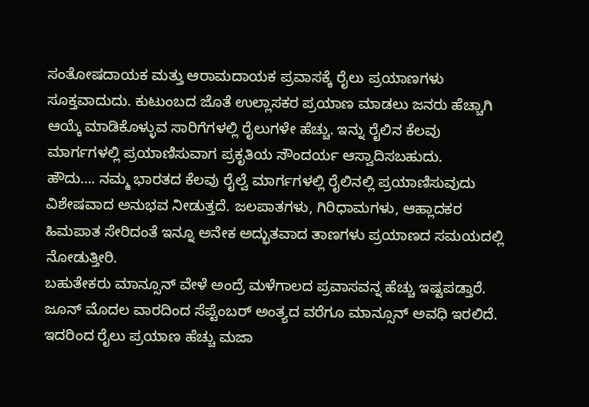ಸಂತೋಷದಾಯಕ ಮತ್ತು ಆರಾಮದಾಯಕ ಪ್ರವಾಸಕ್ಕೆ ರೈಲು ಪ್ರಯಾಣಗಳು ಸೂಕ್ತವಾದುದು. ಕುಟುಂಬದ ಜೊತೆ ಉಲ್ಲಾಸಕರ ಪ್ರಯಾಣ ಮಾಡಲು ಜನರು ಹೆಚ್ಚಾಗಿ ಆಯ್ಕೆ ಮಾಡಿಕೊಳ್ಳುವ ಸಾರಿಗೆಗಳಲ್ಲಿ ರೈಲುಗಳೇ ಹೆಚ್ಚು. ಇನ್ನು ರೈಲಿನ ಕೆಲವು ಮಾರ್ಗಗಳಲ್ಲಿ ಪ್ರಯಾಣಿಸುವಾಗ ಪ್ರಕೃತಿಯ ಸೌಂದರ್ಯ ಆಸ್ವಾದಿಸಬಹುದು.
ಹೌದು…. ನಮ್ಮ ಭಾರತದ ಕೆಲವು ರೈಲ್ವೆ ಮಾರ್ಗಗಳಲ್ಲಿ ರೈಲಿನಲ್ಲಿ ಪ್ರಯಾಣಿಸುವುದು ವಿಶೇಷವಾದ ಅನುಭವ ನೀಡುತ್ತದೆ. ಜಲಪಾತಗಳು, ಗಿರಿಧಾಮಗಳು, ಆಹ್ಲಾದಕರ ಹಿಮಪಾತ ಸೇರಿದಂತೆ ಇನ್ನೂ ಅನೇಕ ಅದ್ಭುತವಾದ ತಾಣಗಳು ಪ್ರಯಾಣದ ಸಮಯದಲ್ಲಿ ನೋಡುತ್ತೀರಿ.
ಬಹುತೇಕರು ಮಾನ್ಸೂನ್ ವೇಳೆ ಅಂದ್ರೆ ಮಳೆಗಾಲದ ಪ್ರವಾಸವನ್ನ ಹೆಚ್ಚು ಇಷ್ಟಪಡ್ತಾರೆ. ಜೂನ್ ಮೊದಲ ವಾರದಿಂದ ಸೆಪ್ಟೆಂಬರ್ ಅಂತ್ಯದ ವರೆಗೂ ಮಾನ್ಸೂನ್ ಅವಧಿ ಇರಲಿದೆ. ಇದರಿಂದ ರೈಲು ಪ್ರಯಾಣ ಹೆಚ್ಚು ಮಜಾ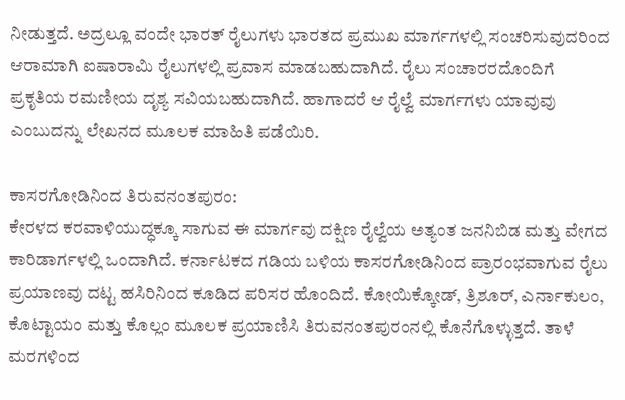ನೀಡುತ್ತದೆ. ಅದ್ರಲ್ಲೂ ವಂದೇ ಭಾರತ್ ರೈಲುಗಳು ಭಾರತದ ಪ್ರಮುಖ ಮಾರ್ಗಗಳಲ್ಲಿ ಸಂಚರಿಸುವುದರಿಂದ ಆರಾಮಾಗಿ ಐಷಾರಾಮಿ ರೈಲುಗಳಲ್ಲಿ ಪ್ರವಾಸ ಮಾಡಬಹುದಾಗಿದೆ. ರೈಲು ಸಂಚಾರರದೊಂದಿಗೆ ಪ್ರಕೃತಿಯ ರಮಣೀಯ ದೃಶ್ಯ ಸವಿಯಬಹುದಾಗಿದೆ. ಹಾಗಾದರೆ ಆ ರೈಲ್ವೆ ಮಾರ್ಗಗಳು ಯಾವುವು ಎಂಬುದನ್ನು ಲೇಖನದ ಮೂಲಕ ಮಾಹಿತಿ ಪಡೆಯಿರಿ.

ಕಾಸರಗೋಡಿನಿಂದ ತಿರುವನಂತಪುರಂ:
ಕೇರಳದ ಕರವಾಳಿಯುದ್ಧಕ್ಕೂ ಸಾಗುವ ಈ ಮಾರ್ಗವು ದಕ್ಷಿಣ ರೈಲ್ವೆಯ ಅತ್ಯಂತ ಜನನಿಬಿಡ ಮತ್ತು ವೇಗದ ಕಾರಿಡಾರ್ಗಳಲ್ಲಿ ಒಂದಾಗಿದೆ. ಕರ್ನಾಟಕದ ಗಡಿಯ ಬಳಿಯ ಕಾಸರಗೋಡಿನಿಂದ ಪ್ರಾರಂಭವಾಗುವ ರೈಲು ಪ್ರಯಾಣವು ದಟ್ಟ ಹಸಿರಿನಿಂದ ಕೂಡಿದ ಪರಿಸರ ಹೊಂದಿದೆ. ಕೋಯಿಕ್ಕೋಡ್, ತ್ರಿಶೂರ್, ಎರ್ನಾಕುಲಂ, ಕೊಟ್ಟಾಯಂ ಮತ್ತು ಕೊಲ್ಲಂ ಮೂಲಕ ಪ್ರಯಾಣಿಸಿ ತಿರುವನಂತಪುರಂನಲ್ಲಿ ಕೊನೆಗೊಳ್ಳುತ್ತದೆ. ತಾಳೆ ಮರಗಳಿಂದ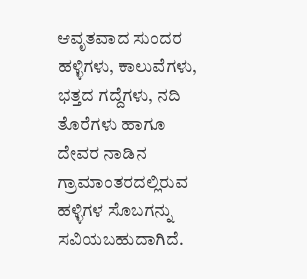ಆವೃತವಾದ ಸುಂದರ ಹಳ್ಳಿಗಳು, ಕಾಲುವೆಗಳು, ಭತ್ತದ ಗದ್ದೆಗಳು, ನದಿ ತೊರೆಗಳು ಹಾಗೂ ದೇವರ ನಾಡಿನ ಗ್ರಾಮಾಂತರದಲ್ಲಿರುವ ಹಳ್ಳಿಗಳ ಸೊಬಗನ್ನು ಸವಿಯಬಹುದಾಗಿದೆ.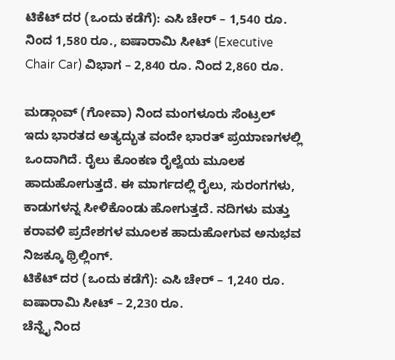ಟಿಕೆಟ್ ದರ (ಒಂದು ಕಡೆಗೆ): ಎಸಿ ಚೇರ್ – 1,540 ರೂ. ನಿಂದ 1,580 ರೂ., ಐಷಾರಾಮಿ ಸೀಟ್ (Executive Chair Car) ವಿಭಾಗ – 2,840 ರೂ. ನಿಂದ 2,860 ರೂ.

ಮಡ್ಗಾಂವ್ (ಗೋವಾ) ನಿಂದ ಮಂಗಳೂರು ಸೆಂಟ್ರಲ್
ಇದು ಭಾರತದ ಅತ್ಯದ್ಭುತ ವಂದೇ ಭಾರತ್ ಪ್ರಯಾಣಗಳಲ್ಲಿ ಒಂದಾಗಿದೆ. ರೈಲು ಕೊಂಕಣ ರೈಲ್ವೆಯ ಮೂಲಕ ಹಾದುಹೋಗುತ್ತದೆ. ಈ ಮಾರ್ಗದಲ್ಲಿ ರೈಲು, ಸುರಂಗಗಳು, ಕಾಡುಗಳನ್ನ ಸೀಳಿಕೊಂಡು ಹೋಗುತ್ತದೆ. ನದಿಗಳು ಮತ್ತು ಕರಾವಳಿ ಪ್ರದೇಶಗಳ ಮೂಲಕ ಹಾದುಹೋಗುವ ಅನುಭವ ನಿಜಕ್ಕೂ ಥ್ರಿಲ್ಲಿಂಗ್.
ಟಿಕೆಟ್ ದರ (ಒಂದು ಕಡೆಗೆ): ಎಸಿ ಚೇರ್ – 1,240 ರೂ. ಐಷಾರಾಮಿ ಸೀಟ್ – 2,230 ರೂ.
ಚೆನ್ನೈ ನಿಂದ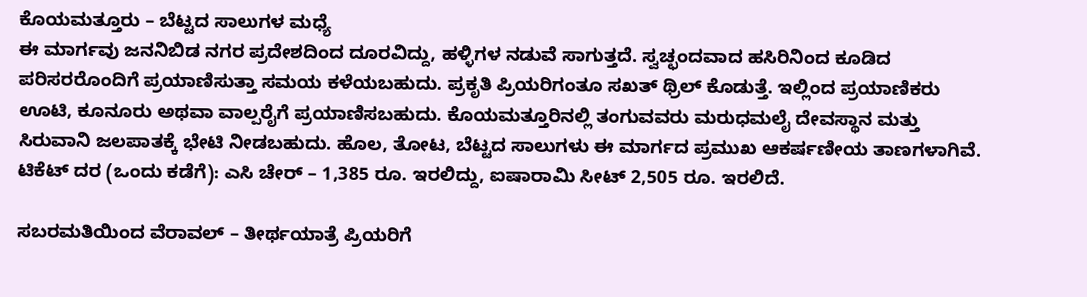ಕೊಯಮತ್ತೂರು – ಬೆಟ್ಟದ ಸಾಲುಗಳ ಮಧ್ಯೆ
ಈ ಮಾರ್ಗವು ಜನನಿಬಿಡ ನಗರ ಪ್ರದೇಶದಿಂದ ದೂರವಿದ್ದು, ಹಳ್ಳಿಗಳ ನಡುವೆ ಸಾಗುತ್ತದೆ. ಸ್ವಚ್ಛಂದವಾದ ಹಸಿರಿನಿಂದ ಕೂಡಿದ ಪರಿಸರರೊಂದಿಗೆ ಪ್ರಯಾಣಿಸುತ್ತಾ ಸಮಯ ಕಳೆಯಬಹುದು. ಪ್ರಕೃತಿ ಪ್ರಿಯರಿಗಂತೂ ಸಖತ್ ಥ್ರಿಲ್ ಕೊಡುತ್ತೆ. ಇಲ್ಲಿಂದ ಪ್ರಯಾಣಿಕರು ಊಟಿ, ಕೂನೂರು ಅಥವಾ ವಾಲ್ಪರೈಗೆ ಪ್ರಯಾಣಿಸಬಹುದು. ಕೊಯಮತ್ತೂರಿನಲ್ಲಿ ತಂಗುವವರು ಮರುಧಮಲೈ ದೇವಸ್ಥಾನ ಮತ್ತು ಸಿರುವಾನಿ ಜಲಪಾತಕ್ಕೆ ಭೇಟಿ ನೀಡಬಹುದು. ಹೊಲ, ತೋಟ, ಬೆಟ್ಟದ ಸಾಲುಗಳು ಈ ಮಾರ್ಗದ ಪ್ರಮುಖ ಆಕರ್ಷಣೀಯ ತಾಣಗಳಾಗಿವೆ.
ಟಿಕೆಟ್ ದರ (ಒಂದು ಕಡೆಗೆ): ಎಸಿ ಚೇರ್ – 1,385 ರೂ. ಇರಲಿದ್ದು, ಐಷಾರಾಮಿ ಸೀಟ್ 2,505 ರೂ. ಇರಲಿದೆ.

ಸಬರಮತಿಯಿಂದ ವೆರಾವಲ್ – ತೀರ್ಥಯಾತ್ರೆ ಪ್ರಿಯರಿಗೆ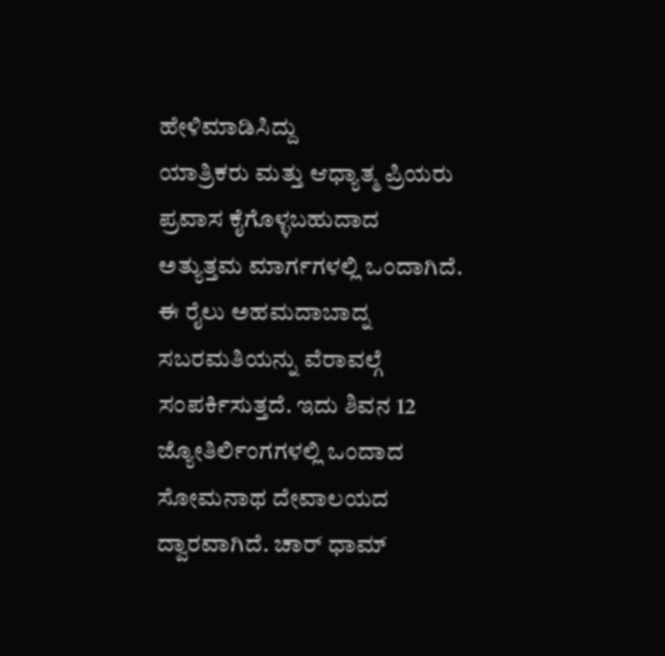ಹೇಳಿಮಾಡಿಸಿದ್ದು
ಯಾತ್ರಿಕರು ಮತ್ತು ಆಧ್ಯಾತ್ಮ ಪ್ರಿಯರು ಪ್ರವಾಸ ಕೈಗೊಳ್ಳಬಹುದಾದ ಅತ್ಯುತ್ತಮ ಮಾರ್ಗಗಳಲ್ಲಿ ಒಂದಾಗಿದೆ. ಈ ರೈಲು ಅಹಮದಾಬಾದ್ನ ಸಬರಮತಿಯನ್ನು ವೆರಾವಲ್ಗೆ ಸಂಪರ್ಕಿಸುತ್ತದೆ. ಇದು ಶಿವನ 12 ಜ್ಯೋತಿರ್ಲಿಂಗಗಳಲ್ಲಿ ಒಂದಾದ ಸೋಮನಾಥ ದೇವಾಲಯದ ದ್ವಾರವಾಗಿದೆ. ಚಾರ್ ಧಾಮ್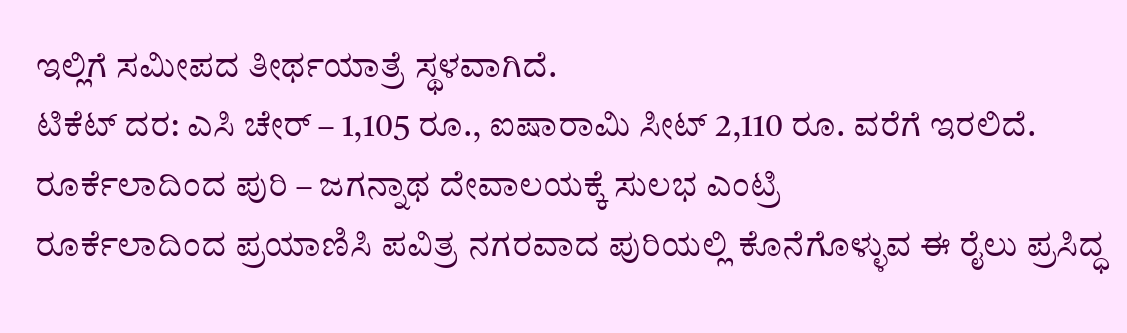ಇಲ್ಲಿಗೆ ಸಮೀಪದ ತೀರ್ಥಯಾತ್ರೆ ಸ್ಥಳವಾಗಿದೆ.
ಟಿಕೆಟ್ ದರ: ಎಸಿ ಚೇರ್ – 1,105 ರೂ., ಐಷಾರಾಮಿ ಸೀಟ್ 2,110 ರೂ. ವರೆಗೆ ಇರಲಿದೆ.
ರೂರ್ಕೆಲಾದಿಂದ ಪುರಿ – ಜಗನ್ನಾಥ ದೇವಾಲಯಕ್ಕೆ ಸುಲಭ ಎಂಟ್ರಿ
ರೂರ್ಕೆಲಾದಿಂದ ಪ್ರಯಾಣಿಸಿ ಪವಿತ್ರ ನಗರವಾದ ಪುರಿಯಲ್ಲಿ ಕೊನೆಗೊಳ್ಳುವ ಈ ರೈಲು ಪ್ರಸಿದ್ಧ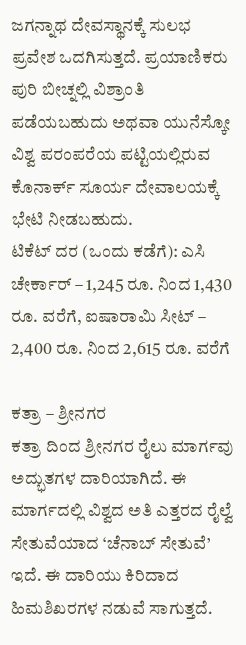ಜಗನ್ನಾಥ ದೇವಸ್ಥಾನಕ್ಕೆ ಸುಲಭ ಪ್ರವೇಶ ಒದಗಿಸುತ್ತದೆ. ಪ್ರಯಾಣಿಕರು ಪುರಿ ಬೀಚ್ನಲ್ಲಿ ವಿಶ್ರಾಂತಿ ಪಡೆಯಬಹುದು ಅಥವಾ ಯುನೆಸ್ಕೋ ವಿಶ್ವ ಪರಂಪರೆಯ ಪಟ್ಟಿಯಲ್ಲಿರುವ ಕೊನಾರ್ಕ್ ಸೂರ್ಯ ದೇವಾಲಯಕ್ಕೆ ಭೇಟಿ ನೀಡಬಹುದು.
ಟಿಕೆಟ್ ದರ (ಒಂದು ಕಡೆಗೆ): ಎಸಿ ಚೇರ್ಕಾರ್ – 1,245 ರೂ. ನಿಂದ 1,430 ರೂ. ವರೆಗೆ, ಐಷಾರಾಮಿ ಸೀಟ್ – 2,400 ರೂ. ನಿಂದ 2,615 ರೂ. ವರೆಗೆ

ಕತ್ರಾ – ಶ್ರೀನಗರ
ಕತ್ರಾ ದಿಂದ ಶ್ರೀನಗರ ರೈಲು ಮಾರ್ಗವು ಅದ್ಭುತಗಳ ದಾರಿಯಾಗಿದೆ. ಈ ಮಾರ್ಗದಲ್ಲಿ ವಿಶ್ವದ ಅತಿ ಎತ್ತರದ ರೈಲ್ವೆ ಸೇತುವೆಯಾದ ‘ಚೆನಾಬ್ ಸೇತುವೆ’ ಇದೆ. ಈ ದಾರಿಯು ಕಿರಿದಾದ ಹಿಮಶಿಖರಗಳ ನಡುವೆ ಸಾಗುತ್ತದೆ.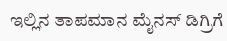ಇಲ್ಲಿನ ತಾಪಮಾನ ಮೈನಸ್ ಡಿಗ್ರಿಗೆ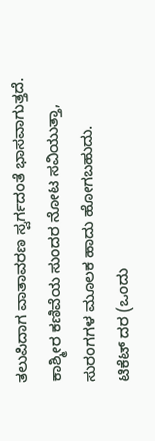ತಲುಪಿದಾಗ ವಾತಾವರಣ ಸ್ವರ್ಗದಂತೆ ಭಾಸವಾಗುತ್ತದೆ. ಕಾಶ್ಮೀರ ಕಣಿವೆಯ ಸುಂದರ ನೋಟ ಸವಿಯುತ್ತಾ, ಸುರಂಗಗಳ ಮೂಲಕ ಹಾದು ಹೋಗಬಹುದು.
ಟಿಕೆಟ್ ದರ (ಒಂದು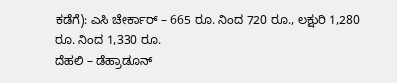ಕಡೆಗೆ): ಎಸಿ ಚೇರ್ಕಾರ್ – 665 ರೂ. ನಿಂದ 720 ರೂ., ಲಕ್ಷುರಿ 1,280 ರೂ. ನಿಂದ 1,330 ರೂ.
ದೆಹಲಿ – ಡೆಹ್ರಾಡೂನ್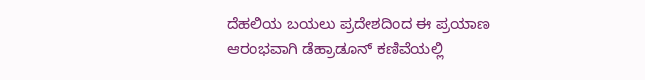ದೆಹಲಿಯ ಬಯಲು ಪ್ರದೇಶದಿಂದ ಈ ಪ್ರಯಾಣ ಆರಂಭವಾಗಿ ಡೆಹ್ರಾಡೂನ್ ಕಣಿವೆಯಲ್ಲಿ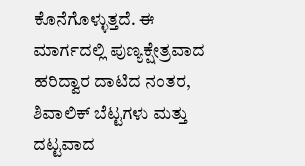ಕೊನೆಗೊಳ್ಳುತ್ತದೆ. ಈ ಮಾರ್ಗದಲ್ಲಿ ಪುಣ್ಯಕ್ಷೇತ್ರವಾದ ಹರಿದ್ವಾರ ದಾಟಿದ ನಂತರ, ಶಿವಾಲಿಕ್ ಬೆಟ್ಟಗಳು ಮತ್ತು ದಟ್ಟವಾದ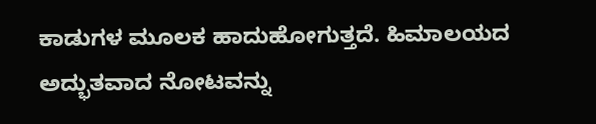ಕಾಡುಗಳ ಮೂಲಕ ಹಾದುಹೋಗುತ್ತದೆ. ಹಿಮಾಲಯದ ಅದ್ಭುತವಾದ ನೋಟವನ್ನು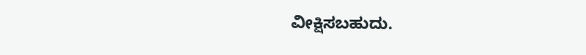ವೀಕ್ಷಿಸಬಹುದು.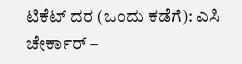ಟಿಕೆಟ್ ದರ (ಒಂದು ಕಡೆಗೆ): ಎಸಿ ಚೇರ್ಕಾರ್ –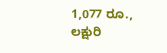1,077 ರೂ., ಲಕ್ಷುರಿ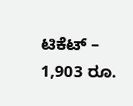ಟಿಕೆಟ್ – 1,903 ರೂ.